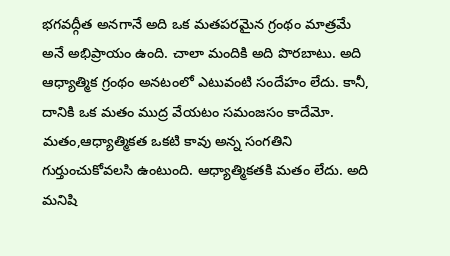భగవద్గీత అనగానే అది ఒక మతపరమైన గ్రంథం మాత్రమే అనే అభిప్రాయం ఉంది. చాలా మందికి అది పొరబాటు. అది ఆధ్యాత్మిక గ్రంథం అనటంలో ఎటువంటి సందేహం లేదు. కానీ, దానికి ఒక మతం ముద్ర వేయటం సమంజసం కాదేమో. మతం,ఆధ్యాత్మికత ఒకటి కావు అన్న సంగతిని గుర్తుంచుకోవలసి ఉంటుంది. ఆధ్యాత్మికతకి మతం లేదు. అది మనిషి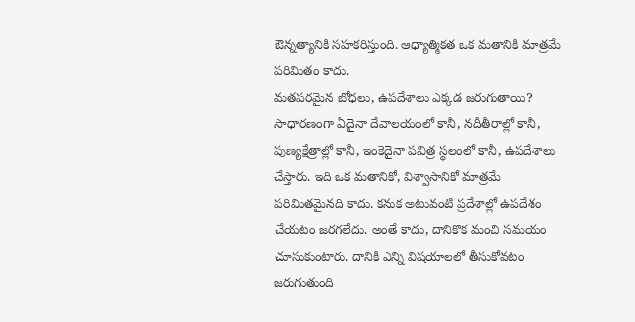ఔన్నత్యానికి సహకరిస్తుంది. ఆధ్యాత్మికత ఒక మతానికి మాత్రమే పరిమితం కాదు.
మతపరమైన బోధలు, ఉపదేశాలు ఎక్కడ జరుగుతాయి? సాధారణంగా ఏదైనా దేవాలయంలో కానీ, నదీతీరాల్లో కానీ, పుణ్యక్షేత్రాల్లో కానీ, ఇంకెదైనా పవిత్ర స్థలంలో కానీ, ఉపదేశాలు చేస్తారు. ఇది ఒక మతానికో, విశ్వాసానికో మాత్రమే పరిమితమైనది కాదు. కనుక అటువంటి ప్రదేశాల్లో ఉపదేశం చేయటం జరగలేదు. అంతే కాదు, దానికొక మంచి సమయం చూసుకుంటారు. దానికి ఎన్ని విషయాలలో తీసుకోవటం జరుగుతుంది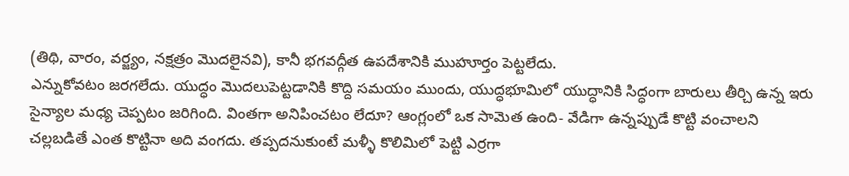(తిథి, వారం, వర్జ్యం, నక్షత్రం మొదలైనవి), కానీ భగవద్గీత ఉపదేశానికి ముహూర్తం పెట్టలేదు.
ఎన్నుకోవటం జరగలేదు. యుద్ధం మొదలుపెట్టడానికి కొద్ది సమయం ముందు, యుద్ధభూమిలో యుద్ధానికి సిద్ధంగా బారులు తీర్చి ఉన్న ఇరు సైన్యాల మధ్య చెప్పటం జరిగింది. వింతగా అనిపించటం లేదూ? ఆంగ్లంలో ఒక సామెత ఉంది- వేడిగా ఉన్నప్పుడే కొట్టి వంచాలని చల్లబడితే ఎంత కొట్టినా అది వంగదు. తప్పదనుకుంటే మళ్ళీ కొలిమిలో పెట్టి ఎర్రగా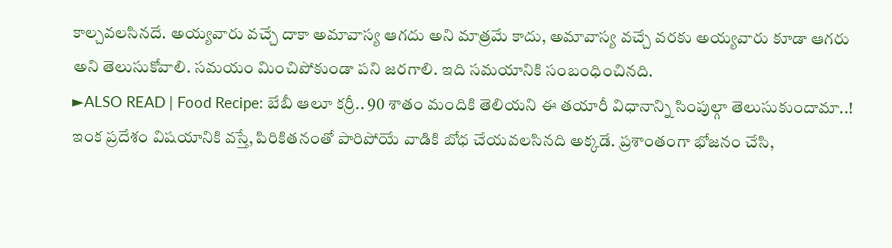కాల్చవలసినదే. అయ్యవారు వచ్చే దాకా అమావాస్య ఆగదు అని మాత్రమే కాదు, అమావాస్య వచ్చే వరకు అయ్యవారు కూడా ఆగరు అని తెలుసుకోవాలి. సమయం మించిపోకుండా పని జరగాలి. ఇది సమయానికి సంబంధించినది.
►ALSO READ | Food Recipe: బేబీ ఆలూ కర్రీ.. 90 శాతం మందికి తెలియని ఈ తయారీ విధానాన్ని సింపుల్గా తెలుసుకుందామా..!
ఇంక ప్రదేశం విషయానికి వస్తే, పిరికితనంతో పారిపోయే వాడికి బోధ చేయవలసినది అక్కడే. ప్రశాంతంగా భోజనం చేసి,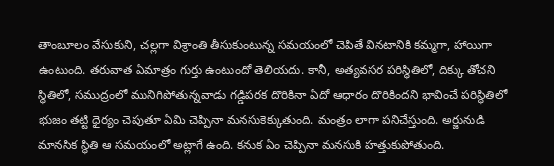తాంబూలం వేసుకుని, చల్లగా విశ్రాంతి తీసుకుంటున్న సమయంలో చెపితే వినటానికి కమ్మగా, హాయిగా ఉంటుంది. తరువాత ఏమాత్రం గుర్తు ఉంటుందో తెలియదు. కానీ, అత్యవసర పరిస్థితిలో, దిక్కు తోచని స్థితిలో, సముద్రంలో మునిగిపోతున్నవాడు గడ్డిపరక దొరికినా ఏదో ఆధారం దొరికిందని భావించే పరిస్థితిలో భుజం తట్టి ధైర్యం చెపుతూ ఏమి చెప్పినా మనసుకెక్కుతుంది. మంత్రం లాగా పనిచేస్తుంది. అర్జునుడి మానసిక స్థితి ఆ సమయంలో అట్లాగే ఉంది. కనుక ఏం చెప్పినా మనసుకి హత్తుకుపోతుంది.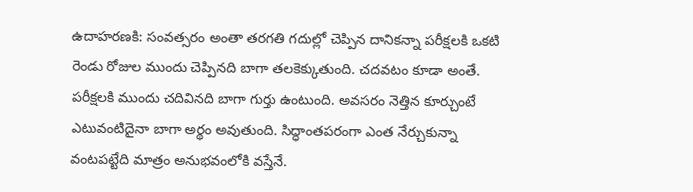ఉదాహరణకి: సంవత్సరం అంతా తరగతి గదుల్లో చెప్పిన దానికన్నా పరీక్షలకి ఒకటి రెండు రోజుల ముందు చెప్పినది బాగా తలకెక్కుతుంది. చదవటం కూడా అంతే. పరీక్షలకి ముందు చదివినది బాగా గుర్తు ఉంటుంది. అవసరం నెత్తిన కూర్చుంటే ఎటువంటిదైనా బాగా అర్థం అవుతుంది. సిద్ధాంతపరంగా ఎంత నేర్చుకున్నా వంటపట్టేది మాత్రం అనుభవంలోకి వస్తేనే.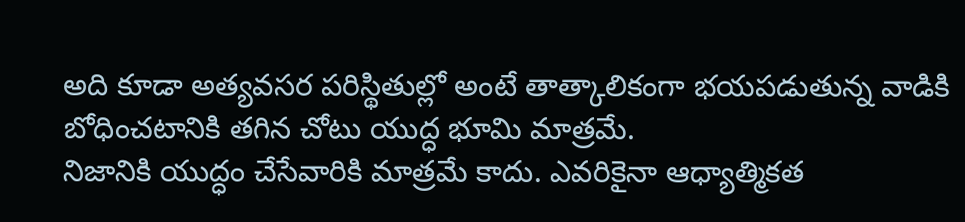అది కూడా అత్యవసర పరిస్థితుల్లో అంటే తాత్కాలికంగా భయపడుతున్న వాడికి బోధించటానికి తగిన చోటు యుద్ధ భూమి మాత్రమే.
నిజానికి యుద్ధం చేసేవారికి మాత్రమే కాదు. ఎవరికైనా ఆధ్యాత్మికత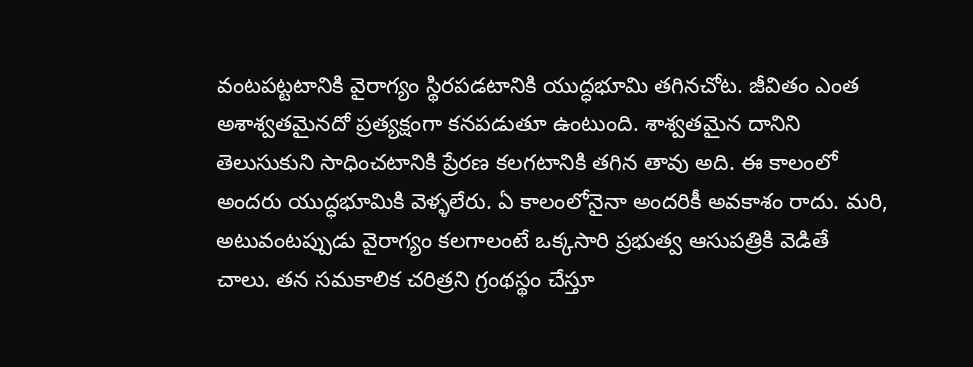వంటపట్టటానికి వైరాగ్యం స్థిరపడటానికి యుద్ధభూమి తగినచోట. జీవితం ఎంత అశాశ్వతమైనదో ప్రత్యక్షంగా కనపడుతూ ఉంటుంది. శాశ్వతమైన దానిని తెలుసుకుని సాధించటానికి ప్రేరణ కలగటానికి తగిన తావు అది. ఈ కాలంలో అందరు యుద్ధభూమికి వెళ్ళలేరు. ఏ కాలంలోనైనా అందరికీ అవకాశం రాదు. మరి, అటువంటప్పుడు వైరాగ్యం కలగాలంటే ఒక్కసారి ప్రభుత్వ ఆసుపత్రికి వెడితే చాలు. తన సమకాలిక చరిత్రని గ్రంథస్థం చేస్తూ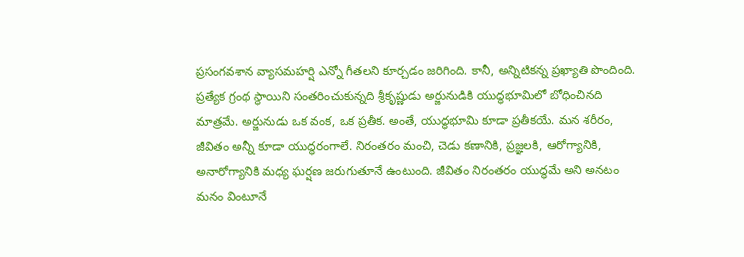ప్రసంగవశాన వ్యాసమహర్షి ఎన్నో గీతలని కూర్చడం జరిగింది. కానీ, అన్నిటికన్న ప్రఖ్యాతి పొందింది.
ప్రత్యేక గ్రంథ స్థాయిని సంతరించుకున్నది శ్రీకృష్ణుడు అర్జునుడికి యుద్ధభూమిలో బోధించినది మాత్రమే. అర్జునుడు ఒక వంక, ఒక ప్రతీక. అంతే, యుద్ధభూమి కూడా ప్రతీకయే. మన శరీరం, జీవితం అన్నీ కూడా యుద్ధరంగాలే. నిరంతరం మంచి, చెడు కణానికి, ప్రజ్ఞలకి, ఆరోగ్యానికి, అనారోగ్యానికి మధ్య ఘర్షణ జరుగుతూనే ఉంటుంది. జీవితం నిరంతరం యుద్ధమే అని అనటం మనం వింటూనే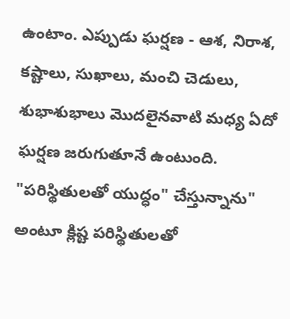ఉంటాం. ఎప్పుడు ఘర్షణ - ఆశ, నిరాశ, కష్టాలు, సుఖాలు, మంచి చెడులు, శుభాశుభాలు మొదలైనవాటి మధ్య ఏదో ఘర్షణ జరుగుతూనే ఉంటుంది.
"పరిస్థితులతో యుద్ధం" చేస్తున్నాను" అంటూ క్లిష్ట పరిస్థితులతో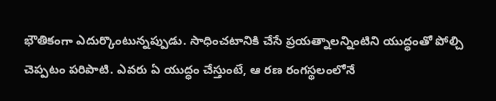భౌతికంగా ఎదుర్కొంటున్నప్పుడు. సాధించటానికి చేసే ప్రయత్నాలన్నింటిని యుద్ధంతో పోల్చి చెప్పటం పరిపాటి. ఎవరు ఏ యుద్ధం చేస్తుంటే, ఆ రణ రంగస్థలంలోనే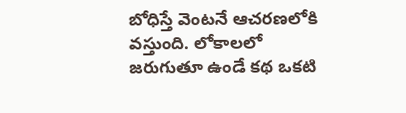బోధిస్తే వెంటనే ఆచరణలోకి వస్తుంది. లోకాలలో జరుగుతూ ఉండే కథ ఒకటి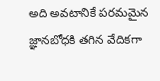అది అవటానికే పరమమైన జ్ఞానబోధకి తగిన వేదికగా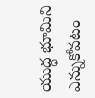యుద్ధ భూమిని ఎన్నుకోవటం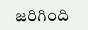జరిగింది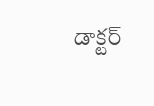డాక్టర్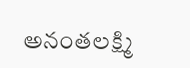అనంతలక్ష్మి